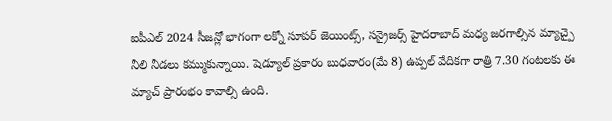ఐపీఎల్ 2024 సీజన్లో భాగంగా లక్నో సూపర్ జెయింట్స్, సన్రైజర్స్ హైదరాబాద్ మధ్య జరగాల్సిన మ్యాచ్పై నీలి నీడలు కమ్ముకున్నాయి. షెడ్యూల్ ప్రకారం బుధవారం(మే 8) ఉప్పల్ వేదికగా రాత్రి 7.30 గంటలకు ఈ మ్యాచ్ ప్రారంభం కావాల్సి ఉంది.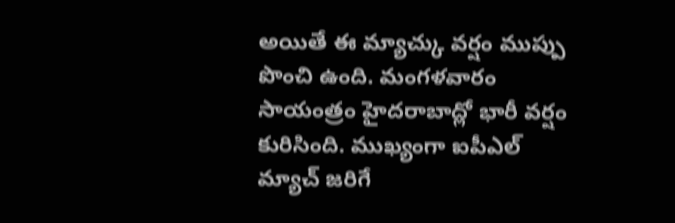అయితే ఈ మ్యాచ్కు వర్షం ముప్పు పొంచి ఉంది. మంగళవారం సాయంత్రం హైదరాబాద్లో భారీ వర్షం కురిసింది. ముఖ్యంగా ఐపీఎల్ మ్యాచ్ జరిగే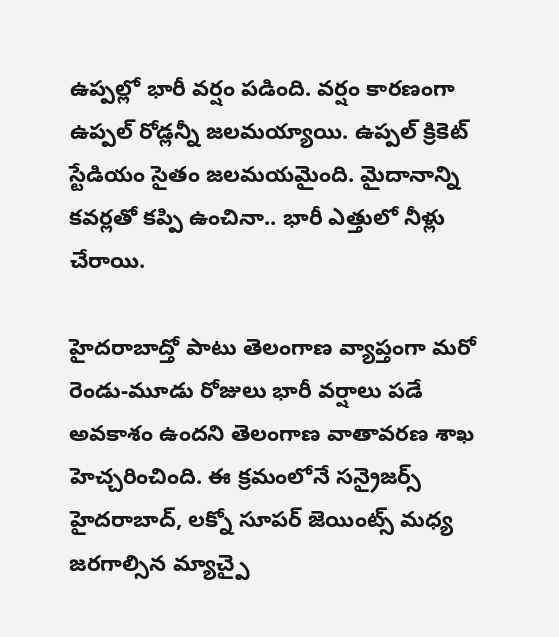ఉప్పల్లో భారీ వర్షం పడింది. వర్షం కారణంగా ఉప్పల్ రోడ్లన్నీ జలమయ్యాయి. ఉప్పల్ క్రికెట్ స్టేడియం సైతం జలమయమైంది. మైదానాన్ని కవర్లతో కప్పి ఉంచినా.. భారీ ఎత్తులో నీళ్లు చేరాయి.

హైదరాబాద్తో పాటు తెలంగాణ వ్యాప్తంగా మరో రెండు-మూడు రోజులు భారీ వర్షాలు పడే అవకాశం ఉందని తెలంగాణ వాతావరణ శాఖ హెచ్చరించింది. ఈ క్రమంలోనే సన్రైజర్స్ హైదరాబాద్, లక్నో సూపర్ జెయింట్స్ మధ్య జరగాల్సిన మ్యాచ్పై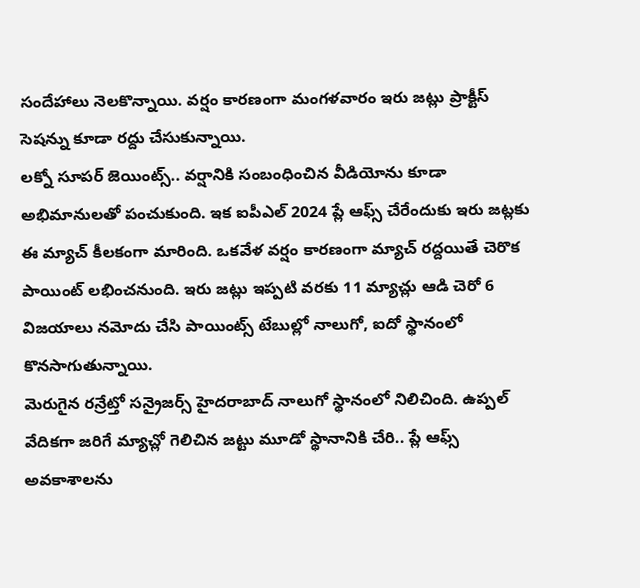సందేహాలు నెలకొన్నాయి. వర్షం కారణంగా మంగళవారం ఇరు జట్లు ప్రాక్టీస్ సెషన్ను కూడా రద్దు చేసుకున్నాయి.
లక్నో సూపర్ జెయింట్స్.. వర్షానికి సంబంధించిన వీడియోను కూడా అభిమానులతో పంచుకుంది. ఇక ఐపీఎల్ 2024 ప్లే ఆఫ్స్ చేరేందుకు ఇరు జట్లకు ఈ మ్యాచ్ కీలకంగా మారింది. ఒకవేళ వర్షం కారణంగా మ్యాచ్ రద్దయితే చెరొక పాయింట్ లభించనుంది. ఇరు జట్లు ఇప్పటి వరకు 11 మ్యాచ్లు ఆడి చెరో 6 విజయాలు నమోదు చేసి పాయింట్స్ టేబుల్లో నాలుగో, ఐదో స్థానంలో కొనసాగుతున్నాయి.
మెరుగైన రన్రేట్తో సన్రైజర్స్ హైదరాబాద్ నాలుగో స్థానంలో నిలిచింది. ఉప్పల్ వేదికగా జరిగే మ్యాచ్లో గెలిచిన జట్టు మూడో స్థానానికి చేరి.. ప్లే ఆఫ్స్ అవకాశాలను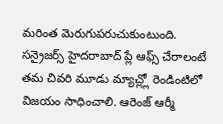మరింత మెరుగుపరుచుకుంటుంది.
సన్రైజర్స్ హైదరాబాద్ ప్లే ఆఫ్స్ చేరాలంటే తమ చివరి మూడు మ్యాచ్ల్లో రెండింటిలో విజయం సాధించాలి. ఆరెంజ్ ఆర్మీ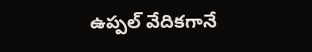ఉప్పల్ వేదికగానే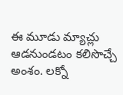ఈ మూడు మ్యాచ్లు ఆడనుండటం కలిసొచ్చే అంశం. లక్నో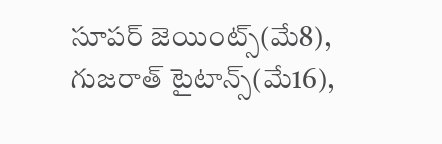సూపర్ జెయింట్స్(మే8), గుజరాత్ టైటాన్స్(మే16),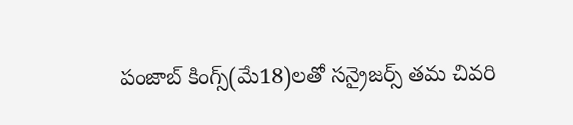పంజాబ్ కింగ్స్(మే18)లతో సన్రైజర్స్ తమ చివరి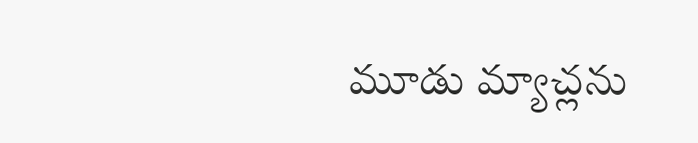మూడు మ్యాచ్లను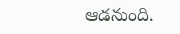ఆడనుంది.